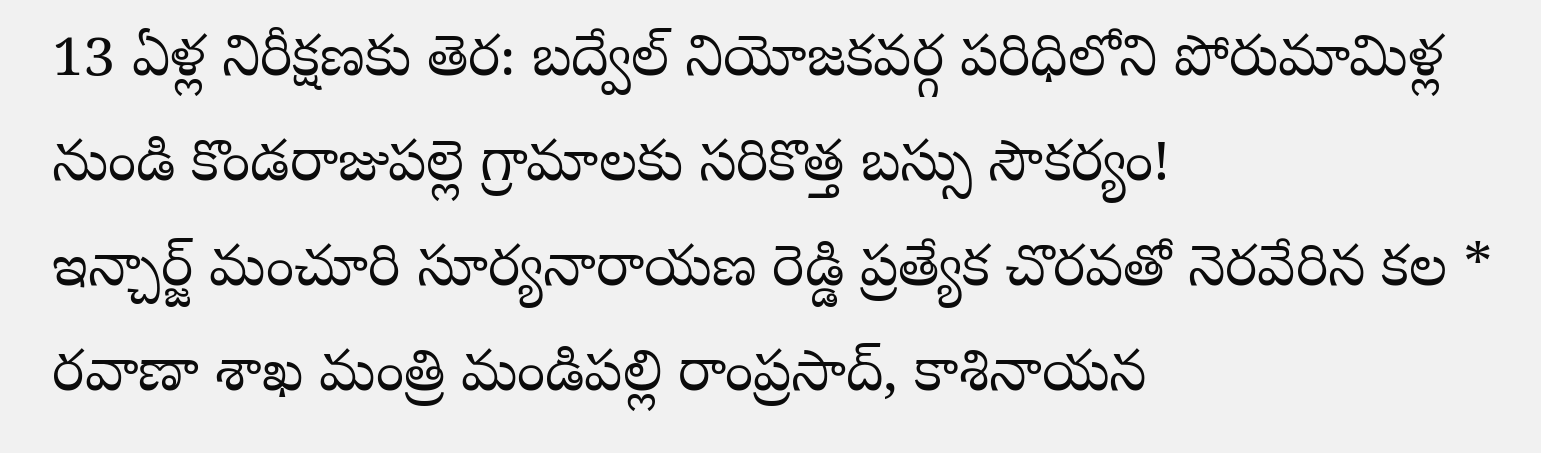13 ఏళ్ల నిరీక్షణకు తెర: బద్వేల్ నియోజకవర్గ పరిధిలోని పోరుమామిళ్ల నుండి కొండరాజుపల్లె గ్రామాలకు సరికొత్త బస్సు సౌకర్యం!
ఇన్చార్జ్ మంచూరి సూర్యనారాయణ రెడ్డి ప్రత్యేక చొరవతో నెరవేరిన కల * రవాణా శాఖ మంత్రి మండిపల్లి రాంప్రసాద్, కాశినాయన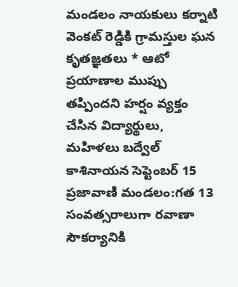మండలం నాయకులు కర్నాటి వెంకట్ రెడ్డికి గ్రామస్తుల ఘన కృతజ్ఞతలు * ఆటో ప్రయాణాల ముప్పు తప్పిందని హర్షం వ్యక్తం చేసిన విద్యార్థులు, మహిళలు బద్వేల్ కాశినాయన సెప్టెంబర్ 15 ప్రజావాణి మండలం:గత 13 సంవత్సరాలుగా రవాణా సౌకర్యానికి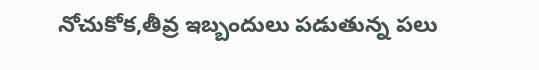నోచుకోక,తీవ్ర ఇబ్బందులు పడుతున్న పలు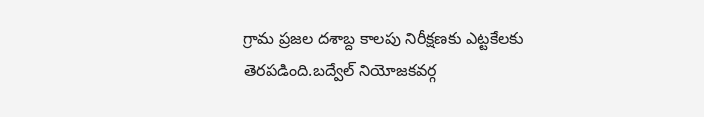గ్రామ ప్రజల దశాబ్ద కాలపు నిరీక్షణకు ఎట్టకేలకు తెరపడింది.బద్వేల్ నియోజకవర్గ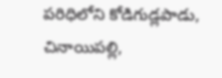పరిధిలోని కోడిగుడ్లపాడు, చినాయిపల్లి,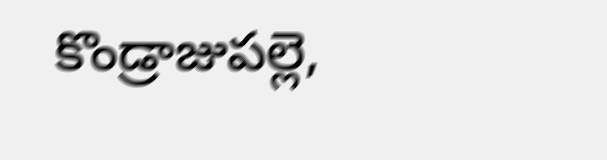కొండ్రాజుపల్లె,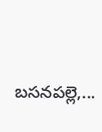బసనపల్లె,...